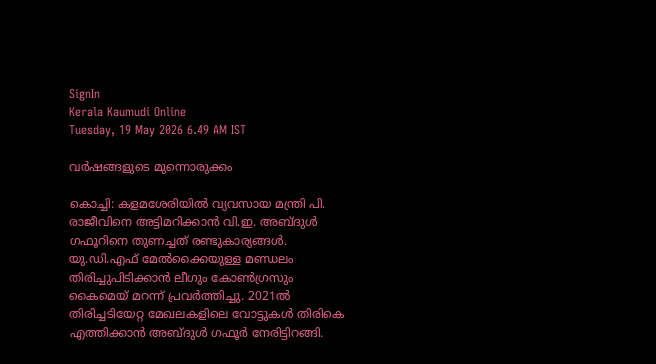SignIn
Kerala Kaumudi Online
Tuesday, 19 May 2026 6.49 AM IST

വർഷങ്ങളുടെ മുന്നൊരുക്കം

കൊച്ചി: കളമശേരിയിൽ വ്യവസായ മന്ത്രി പി. രാജീവിനെ അട്ടിമറിക്കാൻ വി.ഇ. അബ്ദുൾ ഗഫൂറിനെ തുണച്ചത് രണ്ടുകാര്യങ്ങൾ. യു.ഡി.എഫ് മേൽക്കൈയുള്ള മണ്ഡലം തിരിച്ചുപിടിക്കാൻ ലീഗും കോൺഗ്രസും കൈമെയ് മറന്ന് പ്രവർത്തിച്ചു. 2021ൽ തിരിച്ചടിയേറ്റ മേഖലകളിലെ വോട്ടുകൾ തിരികെ എത്തിക്കാൻ അബ്ദുൾ ഗഫൂർ നേരിട്ടിറങ്ങി.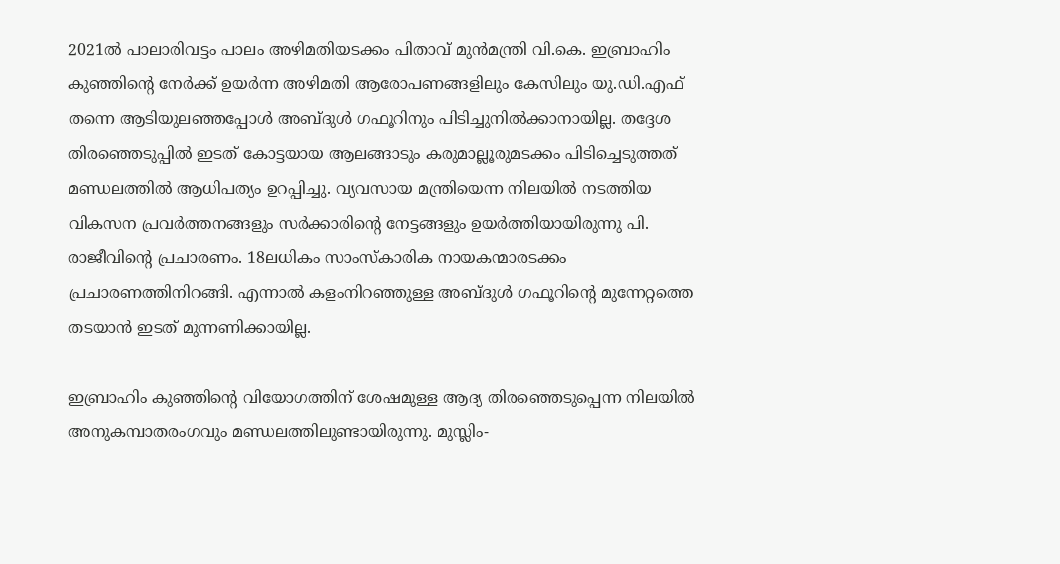2021ൽ പാലാരിവട്ടം പാലം അഴിമതിയടക്കം പിതാവ് മുൻമന്ത്രി വി.കെ. ഇബ്രാഹിം കുഞ്ഞിന്റെ നേർക്ക് ഉയർന്ന അഴിമതി ആരോപണങ്ങളിലും കേസിലും യു.ഡി.എഫ് തന്നെ ആടിയുലഞ്ഞപ്പോൾ അബ്ദുൾ ഗഫൂറിനും പിടിച്ചുനിൽക്കാനായില്ല. തദ്ദേശ തിരഞ്ഞെടുപ്പിൽ ഇടത് കോട്ടയായ ആലങ്ങാടും കരുമാല്ലൂരുമടക്കം പിടിച്ചെടുത്തത് മണ്ഡലത്തിൽ ആധിപത്യം ഉറപ്പിച്ചു. വ്യവസായ മന്ത്രിയെന്ന നിലയിൽ നടത്തിയ വികസന പ്രവർത്തനങ്ങളും സർക്കാരിന്റെ നേട്ടങ്ങളും ഉയർത്തിയായിരുന്നു പി. രാജീവിന്റെ പ്രചാരണം. 18ലധികം സാംസ്‌കാരിക നായകന്മാരടക്കം പ്രചാരണത്തിനിറങ്ങി. എന്നാൽ കളംനിറഞ്ഞുള്ള അബ്ദുൾ ഗഫൂറിന്റെ മുന്നേറ്റത്തെ തടയാൻ ഇടത് മുന്നണിക്കായില്ല.

ഇബ്രാഹിം കുഞ്ഞിന്റെ വിയോഗത്തിന് ശേഷമുള്ള ആദ്യ തിരഞ്ഞെടുപ്പെന്ന നിലയിൽ അനുകമ്പാതരംഗവും മണ്ഡലത്തിലുണ്ടായിരുന്നു. മുസ്ലിം-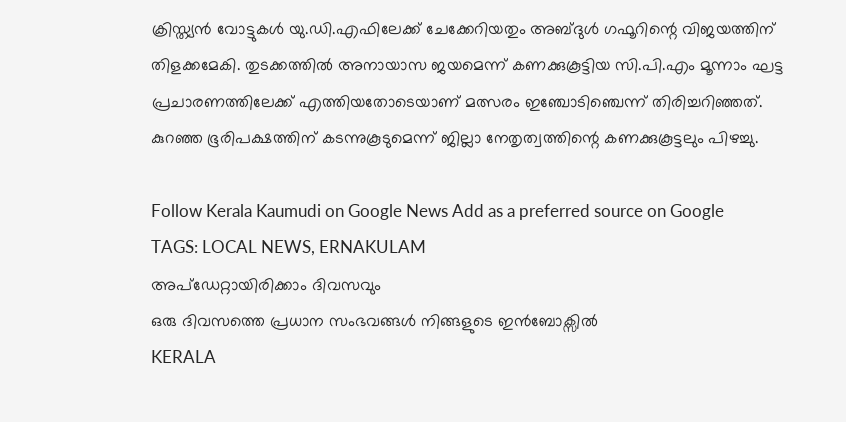ക്രിസ്ത്യൻ വോട്ടുകൾ യു.ഡി.എഫിലേക്ക് ചേക്കേറിയതും അബ്ദുൾ ഗഫൂറിന്റെ വിജയത്തിന് തിളക്കമേകി. തുടക്കത്തിൽ അനായാസ ജയമെന്ന് കണക്കുകൂട്ടിയ സി.പി.എം മൂന്നാം ഘട്ട പ്രചാരണത്തിലേക്ക് എത്തിയതോടെയാണ് മത്സരം ഇഞ്ചോടിഞ്ചെന്ന് തിരിച്ചറിഞ്ഞത്. കുറഞ്ഞ ഭൂരിപക്ഷത്തിന് കടന്നുകൂടുമെന്ന് ജില്ലാ നേതൃത്വത്തിന്റെ കണക്കുകൂട്ടലും പിഴച്ചു.

Follow Kerala Kaumudi on Google News Add as a preferred source on Google
TAGS: LOCAL NEWS, ERNAKULAM
അപ്ഡേറ്റായിരിക്കാം ദിവസവും
ഒരു ദിവസത്തെ പ്രധാന സംഭവങ്ങൾ നിങ്ങളുടെ ഇൻബോക്സിൽ
KERALA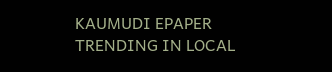KAUMUDI EPAPER
TRENDING IN LOCAL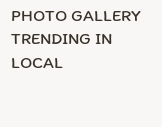PHOTO GALLERY
TRENDING IN LOCAL